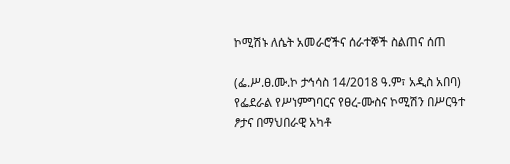ኮሚሽኑ ለሴት አመራሮችና ሰራተኞች ስልጠና ሰጠ

(ፌ.ሥ.ፀ.ሙ.ኮ ታኅሳስ 14/2018 ዓ.ም፣ አዲስ አበባ) የፌደራል የሥነምግባርና የፀረ-ሙስና ኮሚሽን በሥርዓተ ፆታና በማህበራዊ አካቶ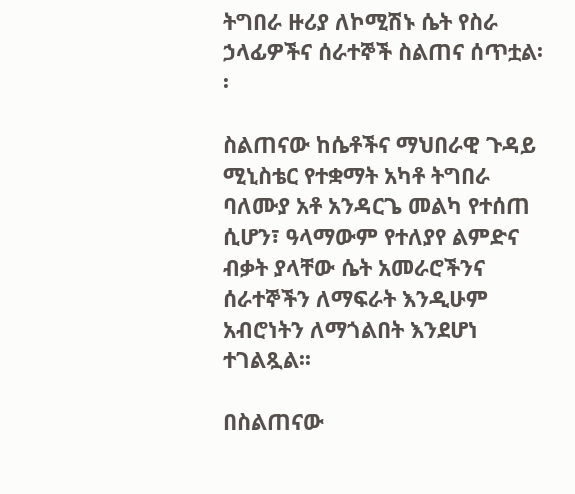ትግበራ ዙሪያ ለኮሚሽኑ ሴት የስራ ኃላፊዎችና ሰራተኞች ስልጠና ሰጥቷል፡፡

ስልጠናው ከሴቶችና ማህበራዊ ጉዳይ ሚኒስቴር የተቋማት አካቶ ትግበራ ባለሙያ አቶ አንዳርጌ መልካ የተሰጠ ሲሆን፣ ዓላማውም የተለያየ ልምድና ብቃት ያላቸው ሴት አመራሮችንና ሰራተኞችን ለማፍራት እንዲሁም አብሮነትን ለማጎልበት እንደሆነ ተገልጿል፡፡

በስልጠናው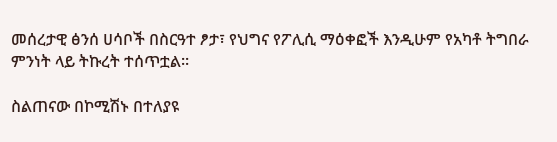መሰረታዊ ፅንሰ ሀሳቦች በስርዓተ ፆታ፣ የህግና የፖሊሲ ማዕቀፎች እንዲሁም የአካቶ ትግበራ ምንነት ላይ ትኩረት ተሰጥቷል፡፡

ስልጠናው በኮሚሽኑ በተለያዩ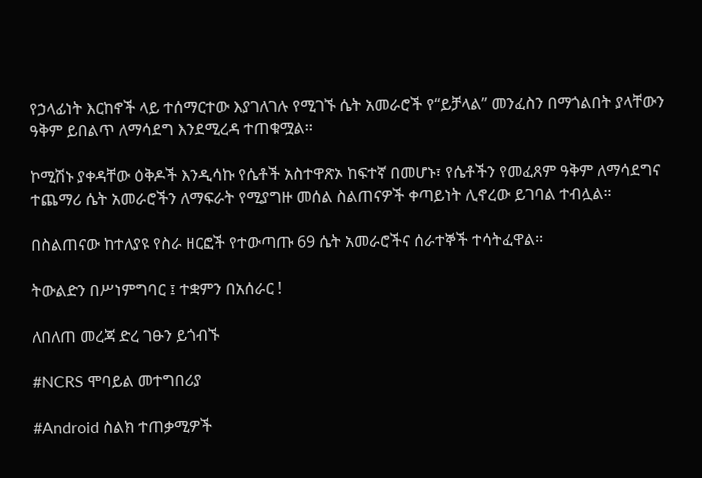የኃላፊነት እርከኖች ላይ ተሰማርተው እያገለገሉ የሚገኙ ሴት አመራሮች የ“ይቻላል” መንፈስን በማጎልበት ያላቸውን ዓቅም ይበልጥ ለማሳደግ እንደሚረዳ ተጠቁሟል፡፡

ኮሚሽኑ ያቀዳቸው ዕቅዶች እንዲሳኩ የሴቶች አስተዋጽኦ ከፍተኛ በመሆኑ፣ የሴቶችን የመፈጸም ዓቅም ለማሳደግና ተጨማሪ ሴት አመራሮችን ለማፍራት የሚያግዙ መሰል ስልጠናዎች ቀጣይነት ሊኖረው ይገባል ተብሏል።

በስልጠናው ከተለያዩ የስራ ዘርፎች የተውጣጡ 69 ሴት አመራሮችና ሰራተኞች ተሳትፈዋል፡፡

ትውልድን በሥነምግባር ፤ ተቋምን በአሰራር !

ለበለጠ መረጃ ድረ ገፁን ይጎብኙ

#NCRS ሞባይል መተግበሪያ

#Android ስልክ ተጠቃሚዎች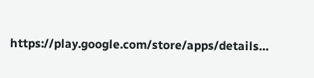https://play.google.com/store/apps/details…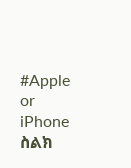#Apple or iPhone ስልክ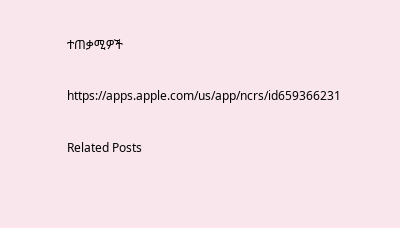ተጠቃሚዎች

https://apps.apple.com/us/app/ncrs/id659366231

Related Posts